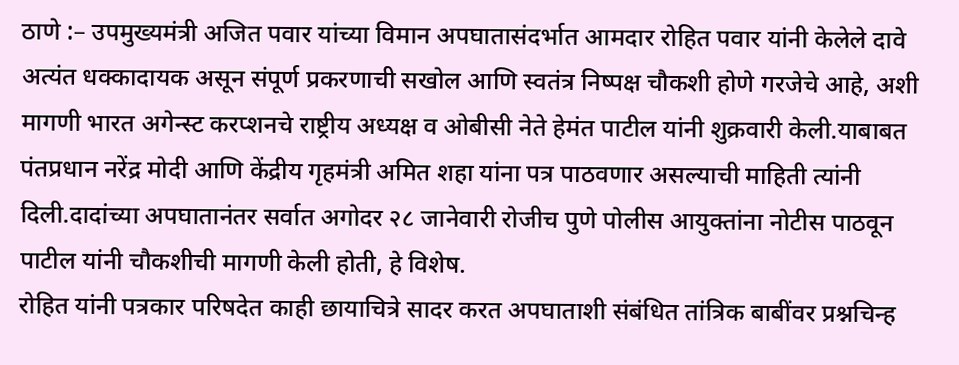ठाणे :– उपमुख्यमंत्री अजित पवार यांच्या विमान अपघातासंदर्भात आमदार रोहित पवार यांनी केलेले दावे अत्यंत धक्कादायक असून संपूर्ण प्रकरणाची सखोल आणि स्वतंत्र निष्पक्ष चौकशी होणे गरजेचे आहे, अशी मागणी भारत अगेन्स्ट करप्शनचे राष्ट्रीय अध्यक्ष व ओबीसी नेते हेमंत पाटील यांनी शुक्रवारी केली.याबाबत पंतप्रधान नरेंद्र मोदी आणि केंद्रीय गृहमंत्री अमित शहा यांना पत्र पाठवणार असल्याची माहिती त्यांनी दिली.दादांच्या अपघातानंतर सर्वात अगोदर २८ जानेवारी रोजीच पुणे पोलीस आयुक्तांना नोटीस पाठवून पाटील यांनी चौकशीची मागणी केली होती, हे विशेष.
रोहित यांनी पत्रकार परिषदेत काही छायाचित्रे सादर करत अपघाताशी संबंधित तांत्रिक बाबींवर प्रश्नचिन्ह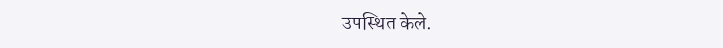उपस्थित केले.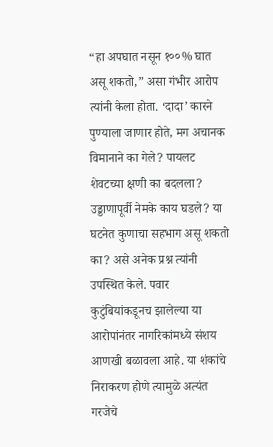“हा अपघात नसून १००% घात असू शकतो,” असा गंभीर आरोप त्यांनी केला होता. ‘दादा’ कारने पुण्याला जाणार होते, मग अचानक विमानाने का गेले? पायलट शेवटच्या क्षणी का बदलला? उड्डाणापूर्वी नेमके काय घडले? या घटनेत कुणाचा सहभाग असू शकतो का? असे अनेक प्रश्न त्यांनी उपस्थित केले. पवार कुटुंबियांकडूनच झालेल्या या आरोपांनंतर नागरिकांमध्ये संशय आणखी बळावला आहे. या शंकांचे निराकरण होणे त्यामुळे अत्यंत गरजेचे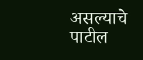असल्याचे पाटील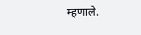म्हणाले.